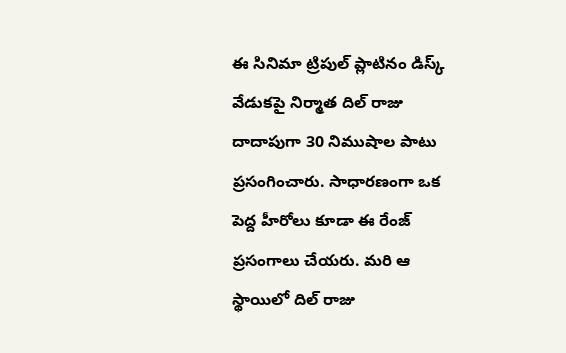ఈ సినిమా ట్రిపుల్ ప్లాటినం డిస్క్ వేడుకపై నిర్మాత దిల్ రాజు దాదాపుగా 30 నిముషాల పాటు ప్రసంగించారు. సాధారణంగా ఒక పెద్ద హీరోలు కూడా ఈ రేంజ్ ప్రసంగాలు చేయరు. మరి ఆ స్థాయిలో దిల్ రాజు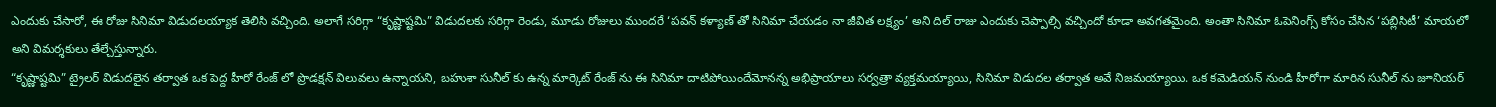ఎందుకు చేసారో, ఈ రోజు సినిమా విడుదలయ్యాక తెలిసి వచ్చింది. అలాగే సరిగ్గా “కృష్ణాష్టమి” విడుదలకు సరిగ్గా రెండు, మూడు రోజులు ముందరే ‘పవన్ కళ్యాణ్ తో సినిమా చేయడం నా జీవిత లక్ష్యం’ అని దిల్ రాజు ఎందుకు చెప్పాల్సి వచ్చిందో కూడా అవగతమైంది. అంతా సినిమా ఓపెనింగ్స్ కోసం చేసిన ‘పబ్లిసిటీ’ మాయలో అని విమర్శకులు తేల్చేస్తున్నారు.
“కృష్ణాష్టమి” ట్రైలర్ విడుదలైన తర్వాత ఒక పెద్ద హీరో రేంజ్ లో ప్రొడక్షన్ విలువలు ఉన్నాయని, బహుశా సునీల్ కు ఉన్న మార్కెట్ రేంజ్ ను ఈ సినిమా దాటిపోయిందేమోనన్న అభిప్రాయాలు సర్వత్రా వ్యక్తమయ్యాయి, సినిమా విడుదల తర్వాత అవే నిజమయ్యాయి. ఒక కమెడియన్ నుండి హీరోగా మారిన సునీల్ ను జూనియర్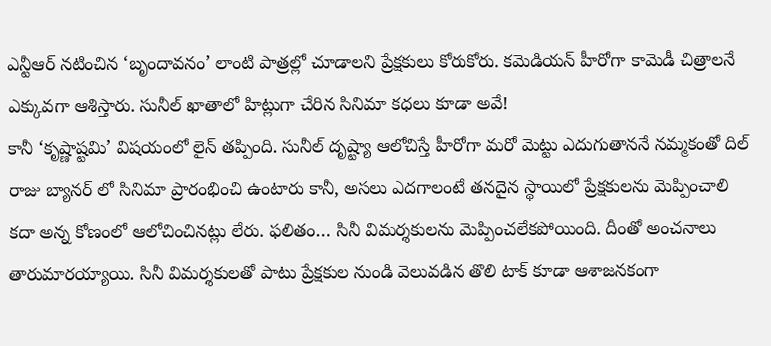ఎన్టీఆర్ నటించిన ‘బృందావనం’ లాంటి పాత్రల్లో చూడాలని ప్రేక్షకులు కోరుకోరు. కమెడియన్ హీరోగా కామెడీ చిత్రాలనే ఎక్కువగా ఆశిస్తారు. సునీల్ ఖాతాలో హిట్లుగా చేరిన సినిమా కధలు కూడా అవే!
కానీ ‘కృష్ణాష్టమి’ విషయంలో లైన్ తప్పింది. సునీల్ దృష్ట్యా ఆలోచిస్తే హీరోగా మరో మెట్టు ఎదుగుతాననే నమ్మకంతో దిల్ రాజు బ్యానర్ లో సినిమా ప్రారంభించి ఉంటారు కానీ, అసలు ఎదగాలంటే తనదైన స్థాయిలో ప్రేక్షకులను మెప్పించాలి కదా అన్న కోణంలో ఆలోచించినట్లు లేరు. ఫలితం… సినీ విమర్శకులను మెప్పించలేకపోయింది. దీంతో అంచనాలు తారుమారయ్యాయి. సినీ విమర్శకులతో పాటు ప్రేక్షకుల నుండి వెలువడిన తొలి టాక్ కూడా ఆశాజనకంగా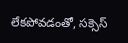లేకపోవడంతో, సక్సెస్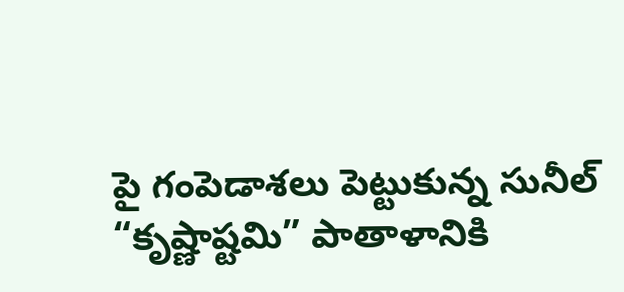పై గంపెడాశలు పెట్టుకున్న సునీల్ “కృష్ణాష్టమి” పాతాళానికి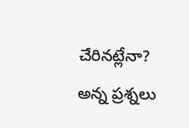చేరినట్లేనా? అన్న ప్రశ్నలు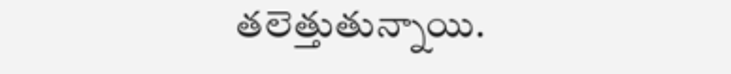తలెత్తుతున్నాయి.